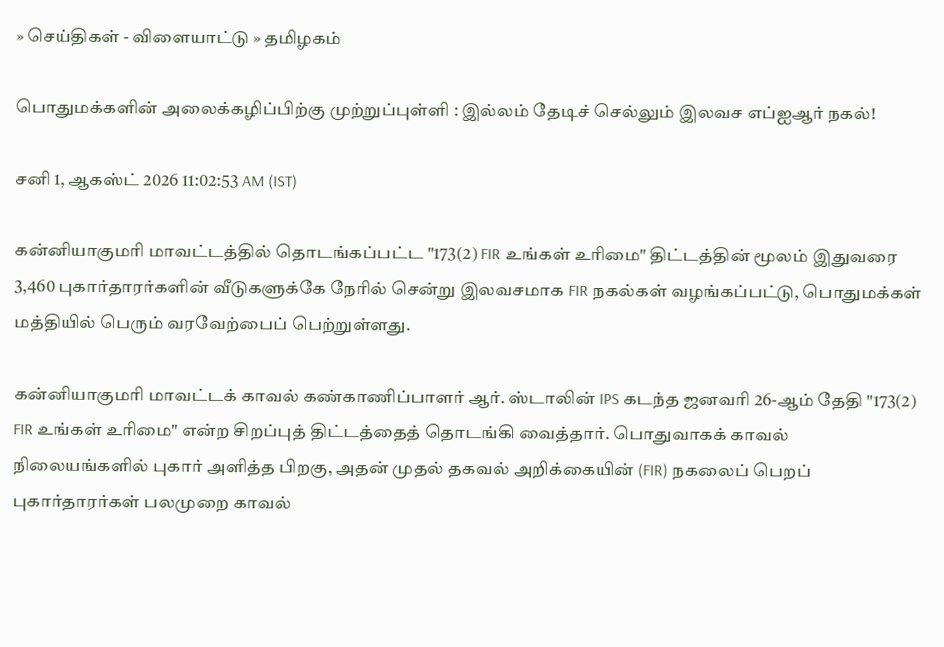» செய்திகள் - விளையாட்டு » தமிழகம்

பொதுமக்களின் அலைக்கழிப்பிற்கு முற்றுப்புள்ளி : இல்லம் தேடிச் செல்லும் இலவச எப்ஐஆர் நகல்!

சனி 1, ஆகஸ்ட் 2026 11:02:53 AM (IST)

கன்னியாகுமரி மாவட்டத்தில் தொடங்கப்பட்ட "173(2) FIR உங்கள் உரிமை" திட்டத்தின் மூலம் இதுவரை 3,460 புகார்தாரர்களின் வீடுகளுக்கே நேரில் சென்று இலவசமாக FIR நகல்கள் வழங்கப்பட்டு, பொதுமக்கள் மத்தியில் பெரும் வரவேற்பைப் பெற்றுள்ளது.

கன்னியாகுமரி மாவட்டக் காவல் கண்காணிப்பாளர் ஆர். ஸ்டாலின் IPS கடந்த ஜனவரி 26-ஆம் தேதி "173(2) FIR உங்கள் உரிமை" என்ற சிறப்புத் திட்டத்தைத் தொடங்கி வைத்தார். பொதுவாகக் காவல் நிலையங்களில் புகார் அளித்த பிறகு, அதன் முதல் தகவல் அறிக்கையின் (FIR) நகலைப் பெறப் புகார்தாரர்கள் பலமுறை காவல்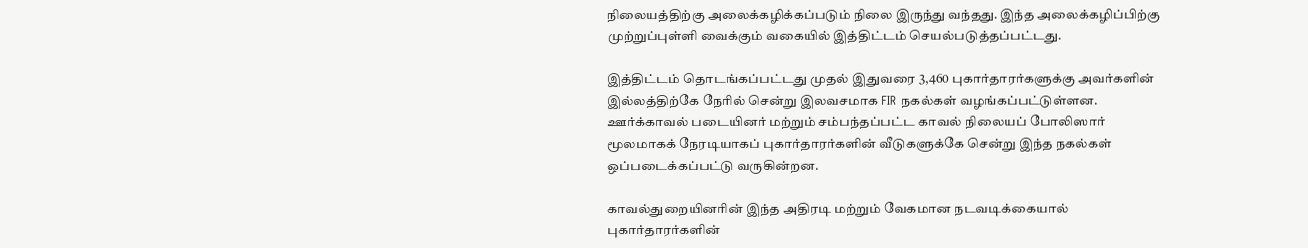நிலையத்திற்கு அலைக்கழிக்கப்படும் நிலை இருந்து வந்தது. இந்த அலைக்கழிப்பிற்கு முற்றுப்புள்ளி வைக்கும் வகையில் இத்திட்டம் செயல்படுத்தப்பட்டது.

இத்திட்டம் தொடங்கப்பட்டது முதல் இதுவரை 3,460 புகார்தாரர்களுக்கு அவர்களின் இல்லத்திற்கே நேரில் சென்று இலவசமாக FIR நகல்கள் வழங்கப்பட்டுள்ளன. ஊர்க்காவல் படையினர் மற்றும் சம்பந்தப்பட்ட காவல் நிலையப் போலிஸார் மூலமாகக் நேரடியாகப் புகார்தாரர்களின் வீடுகளுக்கே சென்று இந்த நகல்கள் ஒப்படைக்கப்பட்டு வருகின்றன.

காவல்துறையினரின் இந்த அதிரடி மற்றும் வேகமான நடவடிக்கையால் புகார்தாரர்களின்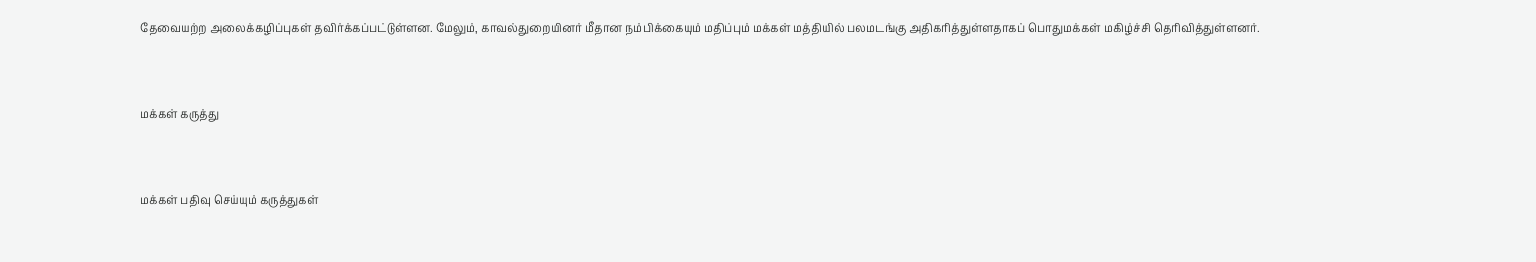தேவையற்ற அலைக்கழிப்புகள் தவிர்க்கப்பட்டுள்ளன. மேலும், காவல்துறையினர் மீதான நம்பிக்கையும் மதிப்பும் மக்கள் மத்தியில் பலமடங்கு அதிகரித்துள்ளதாகப் பொதுமக்கள் மகிழ்ச்சி தெரிவித்துள்ளனர்.


மக்கள் கருத்து


மக்கள் பதிவு செய்யும் கருத்துகள்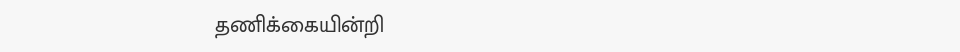தணிக்கையின்றி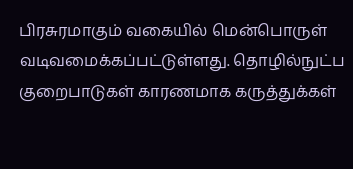பிரசுரமாகும் வகையில் மென்பொருள் வடிவமைக்கப்பட்டுள்ளது. தொழில்நுட்ப குறைபாடுகள் காரணமாக கருத்துக்கள்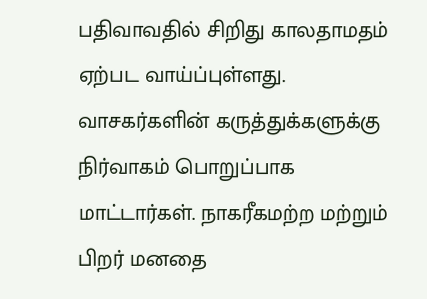பதிவாவதில் சிறிது காலதாமதம் ஏற்பட வாய்ப்புள்ளது. வாசகர்களின் கருத்துக்களுக்கு நிர்வாகம் பொறுப்பாக மாட்டார்கள். நாகரீகமற்ற மற்றும் பிறர் மனதை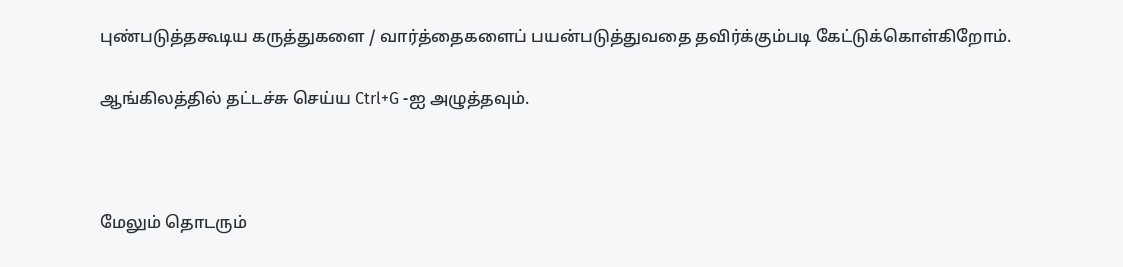புண்படுத்தகூடிய கருத்துகளை / வார்த்தைகளைப் பயன்படுத்துவதை தவிர்க்கும்படி கேட்டுக்கொள்கிறோம்.

ஆங்கிலத்தில் தட்டச்சு செய்ய Ctrl+G -ஐ அழுத்தவும்.



மேலும் தொடரும்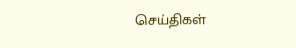செய்திகள்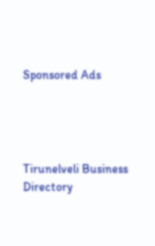Sponsored Ads




Tirunelveli Business Directory